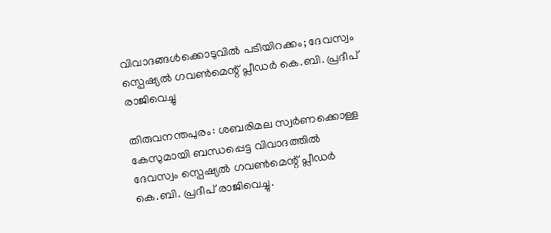വിവാദങ്ങൾക്കൊടുവിൽ പടിയിറക്കം; ദേവസ്വം സ്പെഷ്യൽ ഗവൺമെന്റ് പ്ലീഡർ കെ.ബി. പ്രദീപ് രാജിവെച്ചു

തിരുവനന്തപുരം: ശബരിമല സ്വർണക്കൊള്ള കേസുമായി ബന്ധപ്പെട്ട വിവാദത്തിൽ ദേവസ്വം സ്പെഷ്യൽ ഗവൺമെന്റ് പ്ലീഡർ കെ.ബി. പ്രദീപ് രാജിവെച്ചു.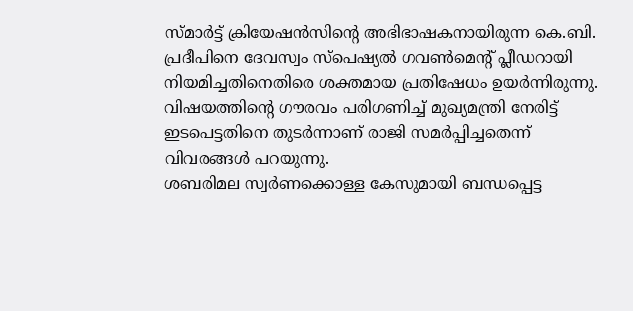സ്മാർട്ട് ക്രിയേഷൻസിന്റെ അഭിഭാഷകനായിരുന്ന കെ.ബി. പ്രദീപിനെ ദേവസ്വം സ്പെഷ്യൽ ഗവൺമെന്റ് പ്ലീഡറായി നിയമിച്ചതിനെതിരെ ശക്തമായ പ്രതിഷേധം ഉയർന്നിരുന്നു. വിഷയത്തിന്റെ ഗൗരവം പരിഗണിച്ച് മുഖ്യമന്ത്രി നേരിട്ട് ഇടപെട്ടതിനെ തുടർന്നാണ് രാജി സമർപ്പിച്ചതെന്ന് വിവരങ്ങൾ പറയുന്നു.
ശബരിമല സ്വർണക്കൊള്ള കേസുമായി ബന്ധപ്പെട്ട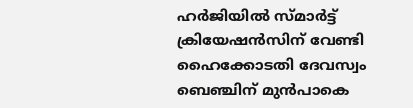ഹർജിയിൽ സ്മാർട്ട് ക്രിയേഷൻസിന് വേണ്ടി ഹൈക്കോടതി ദേവസ്വം ബെഞ്ചിന് മുൻപാകെ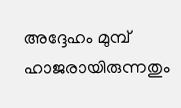അദ്ദേഹം മുമ്പ് ഹാജരായിരുന്നതും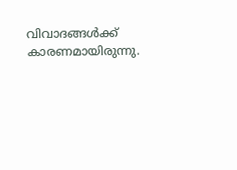വിവാദങ്ങൾക്ക് കാരണമായിരുന്നു.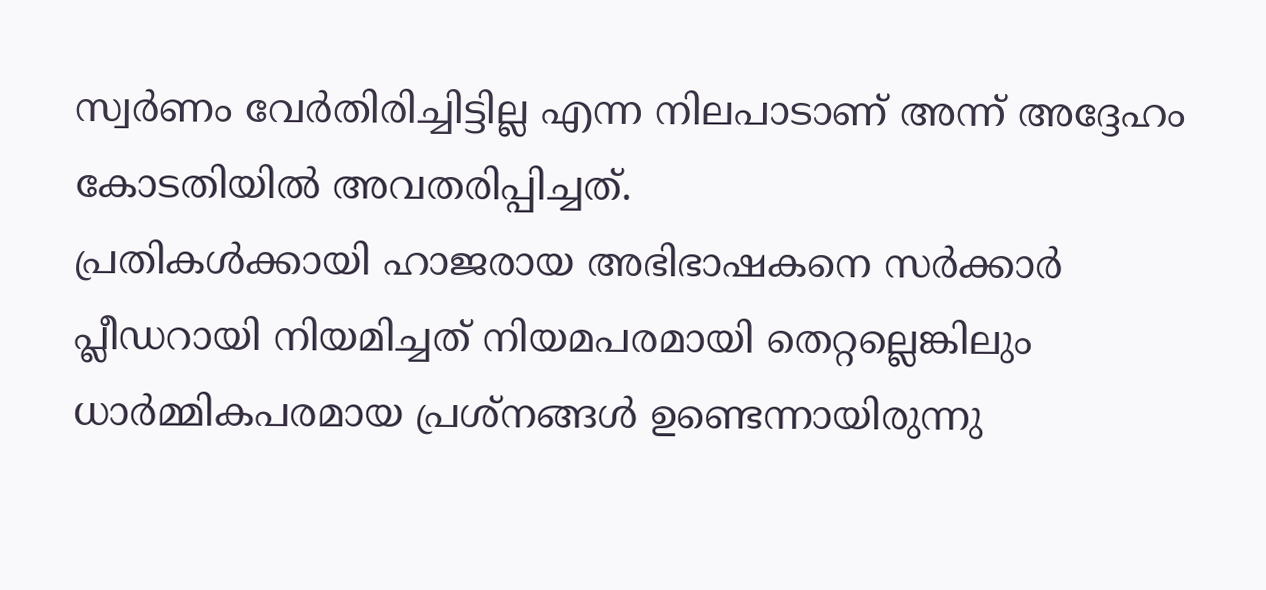സ്വർണം വേർതിരിച്ചിട്ടില്ല എന്ന നിലപാടാണ് അന്ന് അദ്ദേഹം കോടതിയിൽ അവതരിപ്പിച്ചത്.
പ്രതികൾക്കായി ഹാജരായ അഭിഭാഷകനെ സർക്കാർ പ്ലീഡറായി നിയമിച്ചത് നിയമപരമായി തെറ്റല്ലെങ്കിലും ധാർമ്മികപരമായ പ്രശ്നങ്ങൾ ഉണ്ടെന്നായിരുന്നു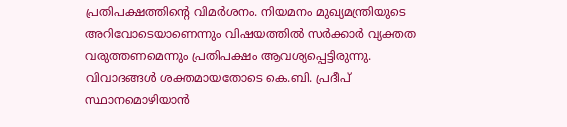പ്രതിപക്ഷത്തിന്റെ വിമർശനം. നിയമനം മുഖ്യമന്ത്രിയുടെ അറിവോടെയാണെന്നും വിഷയത്തിൽ സർക്കാർ വ്യക്തത വരുത്തണമെന്നും പ്രതിപക്ഷം ആവശ്യപ്പെട്ടിരുന്നു.
വിവാദങ്ങൾ ശക്തമായതോടെ കെ.ബി. പ്രദീപ് സ്ഥാനമൊഴിയാൻ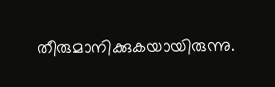തീരുമാനിക്കുകയായിരുന്നു.